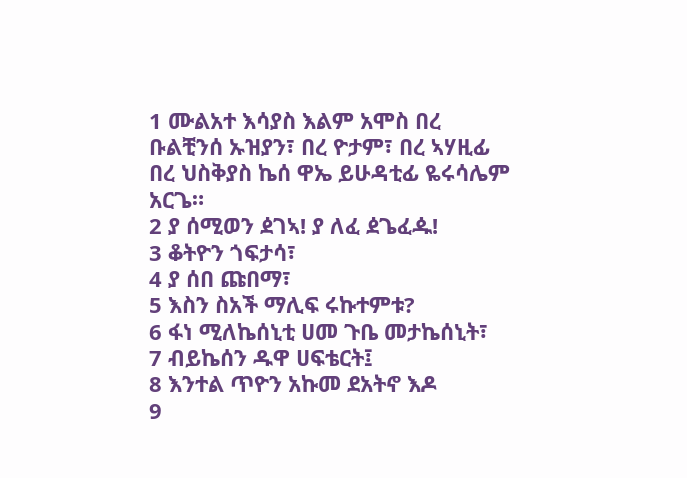1 ሙልአተ እሳያስ እልም አሞስ በረ ቡልቺንሰ ኡዝያን፣ በረ ዮታም፣ በረ ኣሃዚፊ በረ ህስቅያስ ኬሰ ዋኤ ይሁዳቲፊ ዬሩሳሌም አርጌ።
2 ያ ሰሚወን ዸገኣ! ያ ለፈ ዸጌፈዹ!
3 ቆትዮን ጎፍታሳ፣
4 ያ ሰበ ጩበማ፣
5 እስን ስአች ማሊፍ ሩኩተምቱ?
6 ፋነ ሚለኬሰኒቲ ሀመ ጉቤ መታኬሰኒት፣
7 ብይኬሰን ዱዋ ሀፍቴርት፤
8 እንተል ጥዮን አኩመ ደአትኖ እዶ
9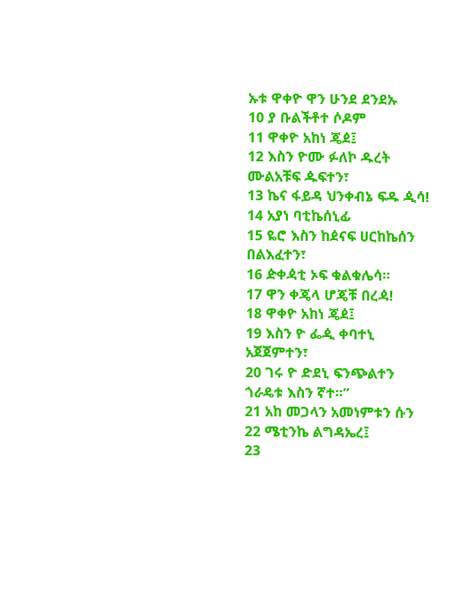ኡቱ ዋቀዮ ዋን ሁንደ ደንደኡ
10 ያ ቡልችቶተ ሶዶም
11 ዋቀዮ አከነ ጄዸ፤
12 እስን ዮሙ ፉለኮ ዱረት ሙልአቹፍ ዹፍተን፣
13 ኬና ፋይዳ ህንቀብኔ ፍዱ ዺሳ!
14 አያነ ባቲኬሰኒፊ
15 ዬሮ እስን ከዸናፍ ሀርከኬሰን በልእፈተን፣
16 ዽቀዻቲ ኦፍ ቁልቁሌሳ።
17 ዋን ቀጄላ ሆጄቹ በረዻ!
18 ዋቀዮ አከነ ጄዸ፤
19 እስን ዮ ፌዺ ቀባተኒ አጀጀምተን፣
20 ገሩ ዮ ድደኒ ፍንጭልተን ጎራዴቱ እስን ኛተ።”
21 አከ መጋላን አመነምቱን ሱን
22 ሜቲንኬ ልግዳኤረ፤
23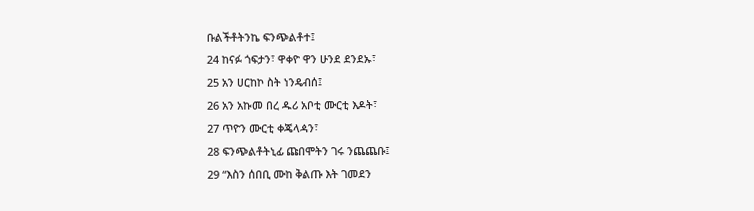ቡልችቶትንኬ ፍንጭልቶተ፤
24 ከናፉ ጎፍታን፣ ዋቀዮ ዋን ሁንደ ደንደኡ፣
25 አን ሀርከኮ ስት ነንዴብሰ፤
26 አን አኩመ በረ ዱሪ አቦቲ ሙርቲ እዶት፣
27 ጥዮን ሙርቲ ቀጄላዻን፣
28 ፍንጭልቶትኒፊ ጩበሞትን ገሩ ንጨጨቡ፤
29 “እስን ሰበቢ ሙከ ቅልጡ እት ገመደን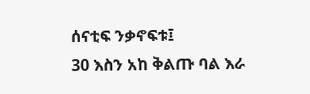ሰናቲፍ ንቃኖፍቱ፤
30 እስን አከ ቅልጡ ባል እራ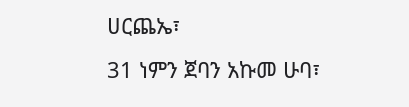ሀርጨኤ፣
31 ነምን ጀባን አኩመ ሁባ፣